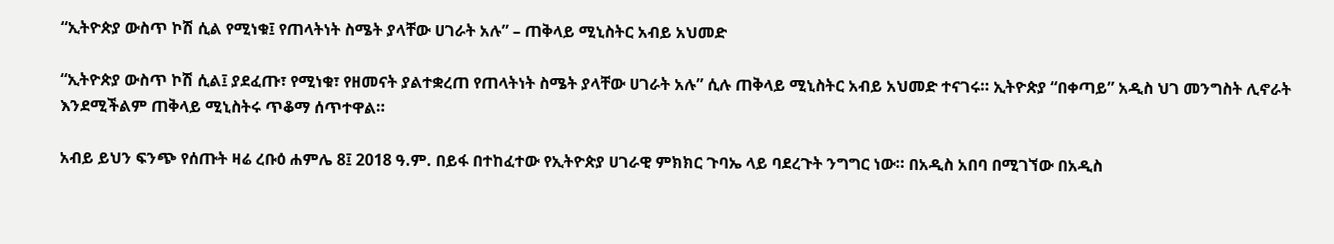“ኢትዮጵያ ውስጥ ኮሽ ሲል የሚነቁ፤ የጠላትነት ስሜት ያላቸው ሀገራት አሉ” – ጠቅላይ ሚኒስትር አብይ አህመድ

“ኢትዮጵያ ውስጥ ኮሽ ሲል፤ ያደፈጡ፣ የሚነቁ፣ የዘመናት ያልተቋረጠ የጠላትነት ስሜት ያላቸው ሀገራት አሉ” ሲሉ ጠቅላይ ሚኒስትር አብይ አህመድ ተናገሩ። ኢትዮጵያ “በቀጣይ” አዲስ ህገ መንግስት ሊኖራት እንደሚችልም ጠቅላይ ሚኒስትሩ ጥቆማ ሰጥተዋል።

አብይ ይህን ፍንጭ የሰጡት ዛሬ ረቡዕ ሐምሌ 8፤ 2018 ዓ.ም. በይፋ በተከፈተው የኢትዮጵያ ሀገራዊ ምክክር ጉባኤ ላይ ባደረጉት ንግግር ነው። በአዲስ አበባ በሚገኘው በአዲስ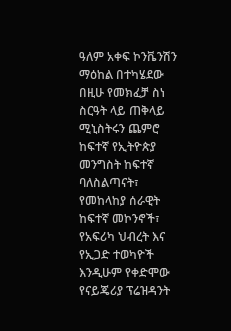ዓለም አቀፍ ኮንቬንሽን ማዕከል በተካሄደው በዚሁ የመክፈቻ ስነ ስርዓት ላይ ጠቅላይ ሚኒስትሩን ጨምሮ ከፍተኛ የኢትዮጵያ መንግስት ከፍተኛ ባለስልጣናት፣ የመከላከያ ሰራዊት ከፍተኛ መኮንኖች፣ የአፍሪካ ህብረት እና የኢጋድ ተወካዮች እንዲሁም የቀድሞው የናይጄሪያ ፕሬዝዳንት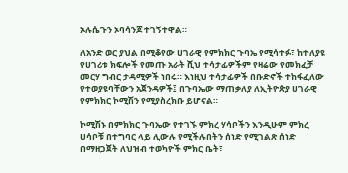ኦሉሴጉን ኦባሳንጆ ተገኝተዋል።

ለአንድ ወር ያህል በሚቆየው ሀገራዊ የምክክር ጉባኤ የሚሳተፉ፣ ከተለያዩ የሀገሪቱ ክፍሎች የመጡ አራት ሺህ ተሳታፊዎችም የዛሬው የመክፈቻ መርሃ ግብር ታዳሚዎች ነበሩ። እነዚህ ተሳታፊዎች በቡድኖች ተከፋፈለው የተወያዩባቸውን አጀንዳዎች፤ በጉባኤው ማጠቃለያ ለኢትዮጵያ ሀገራዊ የምክክር ኮሚሽን የሚያስረክቡ ይሆናል።

ኮሚሽኑ በምክክር ጉባኤው የተገኙ ምክረ ሃሳቦችን እንዲሁም ምክረ ሀሳቦቹ በተግባር ላይ ሊውሉ የሚችሉበትን ሰነድ የሚገልጽ ሰነድ በማዘጋጀት ለህዝብ ተወካዮች ምክር ቤት፣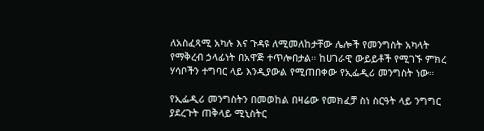ለአስፈጻሚ አካሉ እና ጉዳዩ ለሚመለከታቸው ሌሎች የመንግስት አካላት የማቅረብ ኃላፊነት በአዋጅ ተጥሎበታል። ከሀገራዊ ውይይቶች የሚገኙ ምክረ ሃሳቦችን ተግባር ላይ እንዲያውል የሚጠበቀው የኢፌዲሪ መንግስት ነው።

የኢፌዲሪ መንግስትን በመወከል በዛሬው የመክፈቻ ስነ ስርዓት ላይ ንግግር ያደረጉት ጠቅላይ ሚኒስትር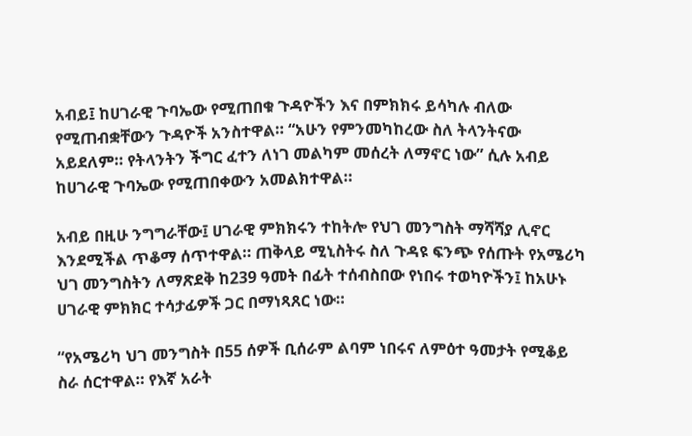አብይ፤ ከሀገራዊ ጉባኤው የሚጠበቁ ጉዳዮችን እና በምክክሩ ይሳካሉ ብለው የሚጠብቋቸውን ጉዳዮች አንስተዋል። “አሁን የምንመካከረው ስለ ትላንትናው አይደለም። የትላንትን ችግር ፈተን ለነገ መልካም መሰረት ለማኖር ነው” ሲሉ አብይ ከሀገራዊ ጉባኤው የሚጠበቀውን አመልክተዋል።

አብይ በዚሁ ንግግራቸው፤ ሀገራዊ ምክክሩን ተከትሎ የህገ መንግስት ማሻሻያ ሊኖር እንደሚችል ጥቆማ ሰጥተዋል። ጠቅላይ ሚኒስትሩ ስለ ጉዳዩ ፍንጭ የሰጡት የአሜሪካ ህገ መንግስትን ለማጽደቅ ከ239 ዓመት በፊት ተሰብስበው የነበሩ ተወካዮችን፤ ከአሁኑ ሀገራዊ ምክክር ተሳታፊዎች ጋር በማነጻጸር ነው።

“የአሜሪካ ህገ መንግስት በ55 ሰዎች ቢሰራም ልባም ነበሩና ለምዕተ ዓመታት የሚቆይ ስራ ሰርተዋል። የእኛ አራት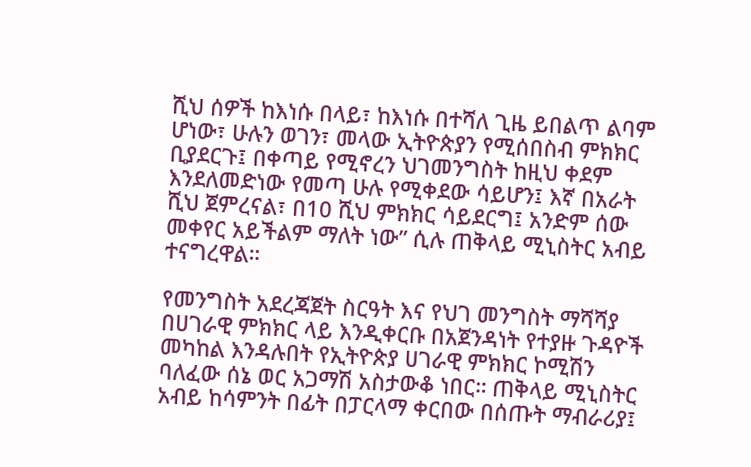ሺህ ሰዎች ከእነሱ በላይ፣ ከእነሱ በተሻለ ጊዜ ይበልጥ ልባም ሆነው፣ ሁሉን ወገን፣ መላው ኢትዮጵያን የሚሰበስብ ምክክር ቢያደርጉ፤ በቀጣይ የሚኖረን ህገመንግስት ከዚህ ቀደም እንደለመድነው የመጣ ሁሉ የሚቀደው ሳይሆን፤ እኛ በአራት ሺህ ጀምረናል፣ በ10 ሺህ ምክክር ሳይደርግ፤ አንድም ሰው መቀየር አይችልም ማለት ነው” ሲሉ ጠቅላይ ሚኒስትር አብይ ተናግረዋል።

የመንግስት አደረጃጀት ስርዓት እና የህገ መንግስት ማሻሻያ በሀገራዊ ምክክር ላይ እንዲቀርቡ በአጀንዳነት የተያዙ ጉዳዮች መካከል እንዳሉበት የኢትዮጵያ ሀገራዊ ምክክር ኮሚሽን ባለፈው ሰኔ ወር አጋማሽ አስታውቆ ነበር። ጠቅላይ ሚኒስትር አብይ ከሳምንት በፊት በፓርላማ ቀርበው በሰጡት ማብራሪያ፤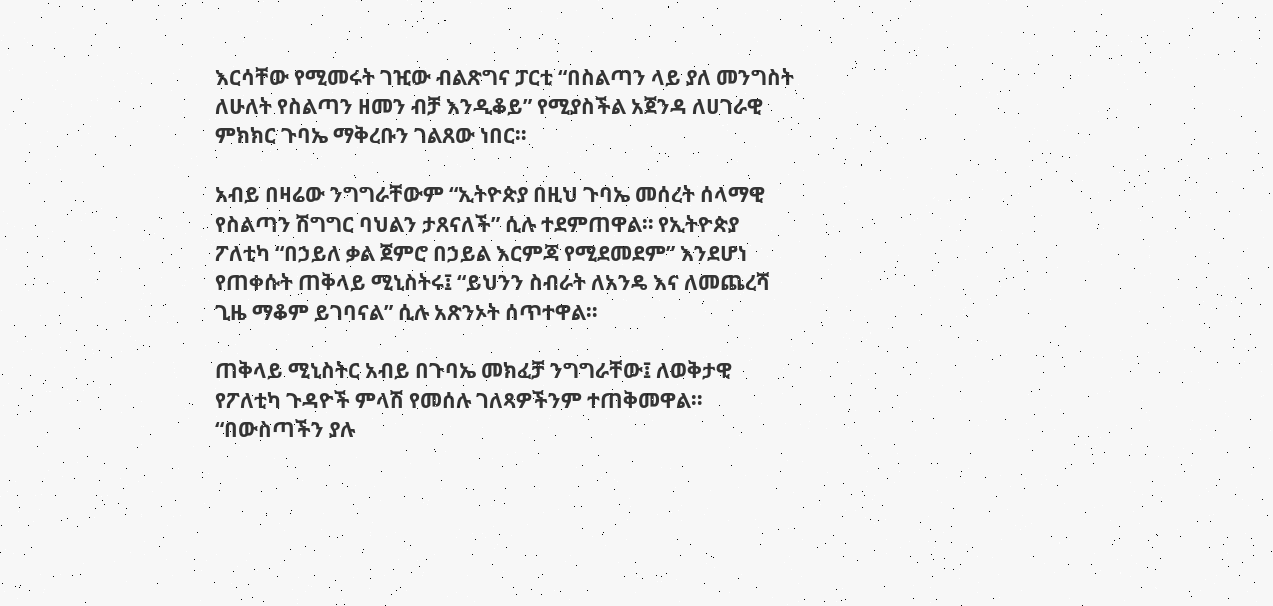እርሳቸው የሚመሩት ገዢው ብልጽግና ፓርቲ “በስልጣን ላይ ያለ መንግስት ለሁለት የስልጣን ዘመን ብቻ እንዲቆይ” የሚያስችል አጀንዳ ለሀገራዊ ምክክር ጉባኤ ማቅረቡን ገልጸው ነበር።

አብይ በዛሬው ንግግራቸውም “ኢትዮጵያ በዚህ ጉባኤ መሰረት ሰላማዊ የስልጣን ሽግግር ባህልን ታጸናለች” ሲሉ ተደምጠዋል። የኢትዮጵያ ፖለቲካ “በኃይለ ቃል ጀምሮ በኃይል እርምጃ የሚደመደም” እንደሆነ የጠቀሱት ጠቅላይ ሚኒስትሩ፤ “ይህንን ስብራት ለአንዴ እና ለመጨረሻ ጊዜ ማቆም ይገባናል” ሲሉ አጽንኦት ሰጥተዋል።

ጠቅላይ ሚኒስትር አብይ በጉባኤ መክፈቻ ንግግራቸው፤ ለወቅታዊ የፖለቲካ ጉዳዮች ምላሽ የመሰሉ ገለጻዎችንም ተጠቅመዋል። “በውስጣችን ያሉ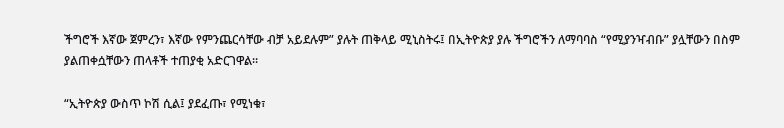ችግሮች እኛው ጀምረን፣ እኛው የምንጨርሳቸው ብቻ አይደሉም” ያሉት ጠቅላይ ሚኒስትሩ፤ በኢትዮጵያ ያሉ ችግሮችን ለማባባስ “የሚያንዣብቡ” ያሏቸውን በስም ያልጠቀሷቸውን ጠላቶች ተጠያቂ አድርገዋል።

“ኢትዮጵያ ውስጥ ኮሽ ሲል፤ ያደፈጡ፣ የሚነቁ፣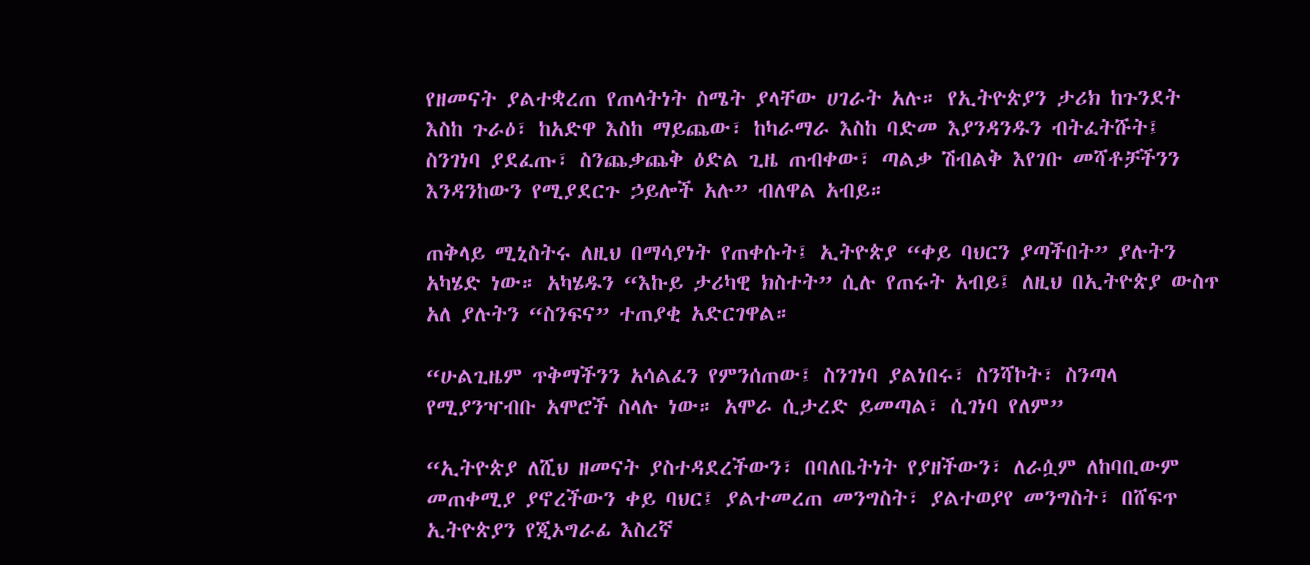የዘመናት ያልተቋረጠ የጠላትነት ስሜት ያላቸው ሀገራት አሉ። የኢትዮጵያን ታሪክ ከጉንደት እስከ ጉራዕ፣ ከአድዋ እስከ ማይጨው፣ ከካራማራ እስከ ባድመ እያንዳንዱን ብትፈትሹት፤ ስንገነባ ያደፈጡ፣ ስንጨቃጨቅ ዕድል ጊዜ ጠብቀው፣ ጣልቃ ሽብልቅ እየገቡ መሻቶቻችንን እንዳንከውን የሚያደርጉ ኃይሎች አሉ” ብለዋል አብይ።

ጠቅላይ ሚኒስትሩ ለዚህ በማሳያነት የጠቀሱት፤ ኢትዮጵያ “ቀይ ባህርን ያጣችበት” ያሉትን አካሄድ ነው። አካሄዱን “እኩይ ታሪካዊ ክስተት” ሲሉ የጠሩት አብይ፤ ለዚህ በኢትዮጵያ ውስጥ አለ ያሉትን “ስንፍና” ተጠያቂ አድርገዋል።

“ሁልጊዜም ጥቅማችንን አሳልፈን የምንሰጠው፤ ስንገነባ ያልነበሩ፣ ስንሻኮት፣ ስንጣላ የሚያንዣብቡ አሞሮች ስላሉ ነው። አሞራ ሲታረድ ይመጣል፣ ሲገነባ የለም”

“ኢትዮጵያ ለሺህ ዘመናት ያስተዳደረችውን፣ በባለቤትነት የያዘችውን፣ ለራሷም ለከባቢውም መጠቀሚያ ያኖረችውን ቀይ ባህር፤ ያልተመረጠ መንግስት፣ ያልተወያየ መንግስት፣ በሸፍጥ ኢትዮጵያን የጂኦግራፊ እስረኛ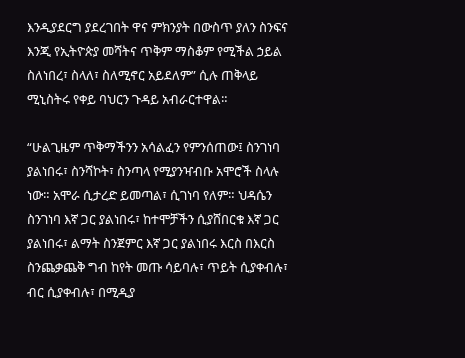እንዲያደርግ ያደረገበት ዋና ምክንያት በውስጥ ያለን ስንፍና እንጂ የኢትዮጵያ መሻትና ጥቅም ማስቆም የሚችል ኃይል ስለነበረ፣ ስላለ፣ ስለሚኖር አይደለም” ሲሉ ጠቅላይ ሚኒስትሩ የቀይ ባህርን ጉዳይ አብራርተዋል።

“ሁልጊዜም ጥቅማችንን አሳልፈን የምንሰጠው፤ ስንገነባ ያልነበሩ፣ ስንሻኮት፣ ስንጣላ የሚያንዣብቡ አሞሮች ስላሉ ነው። አሞራ ሲታረድ ይመጣል፣ ሲገነባ የለም። ህዳሴን ስንገነባ እኛ ጋር ያልነበሩ፣ ከተሞቻችን ሲያሸበርቁ እኛ ጋር ያልነበሩ፣ ልማት ስንጀምር እኛ ጋር ያልነበሩ እርስ በእርስ ስንጨቃጨቅ ግብ ከየት መጡ ሳይባሉ፣ ጥይት ሲያቀብሉ፣ ብር ሲያቀብሉ፣ በሚዲያ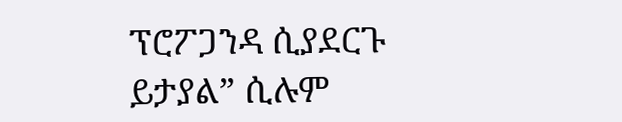ፕሮፖጋንዳ ሲያደርጉ ይታያል” ሲሉም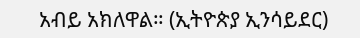አብይ አክለዋል። (ኢትዮጵያ ኢንሳይደር)